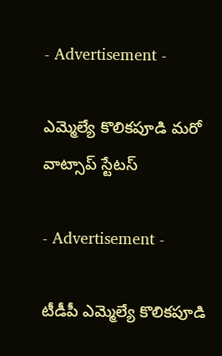- Advertisement -

ఎమ్మెల్యే కొలిక‌పూడి మ‌రో వాట్సాప్ స్టేట‌స్‌

- Advertisement -

టీడీపీ ఎమ్మెల్యే కొలికపూడి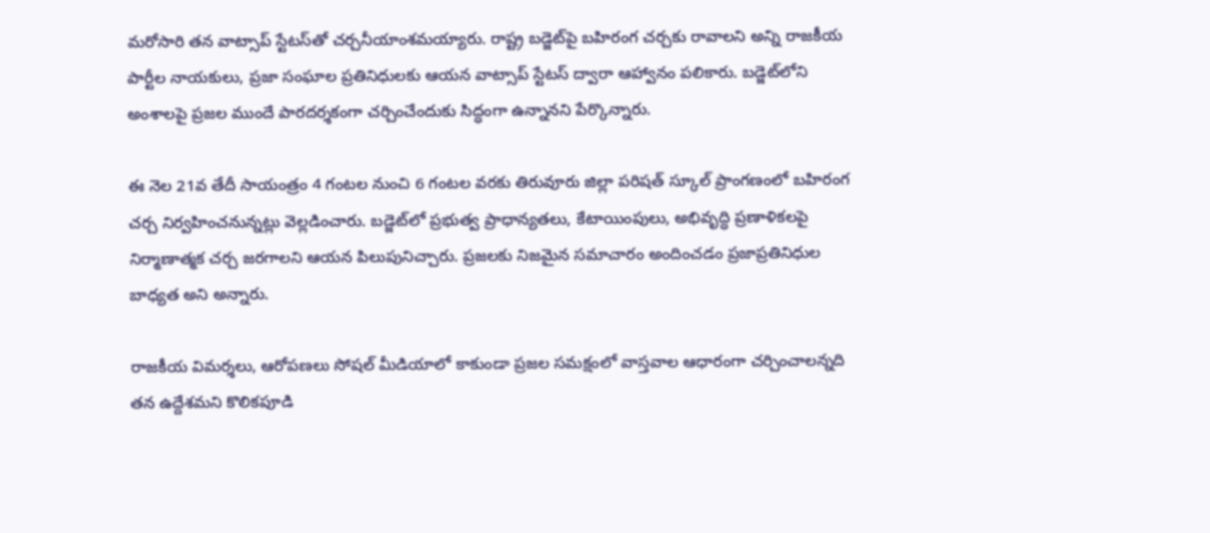మరోసారి తన వాట్సాప్ స్టేటస్‌తో చర్చనీయాంశమయ్యారు. రాష్ట్ర బడ్జెట్‌పై బహిరంగ చర్చకు రావాలని అన్ని రాజకీయ పార్టీల నాయకులు, ప్రజా సంఘాల ప్రతినిధులకు ఆయన వాట్సాప్ స్టేటస్ ద్వారా ఆహ్వానం పలికారు. బడ్జెట్‌లోని అంశాలపై ప్రజల ముందే పారదర్శకంగా చర్చించేందుకు సిద్ధంగా ఉన్నానని పేర్కొన్నారు.

ఈ నెల 21వ తేదీ సాయంత్రం 4 గంటల నుంచి 6 గంటల వరకు తిరువూరు జిల్లా పరిషత్ స్కూల్ ప్రాంగణంలో బహిరంగ చర్చ నిర్వహించనున్నట్లు వెల్లడించారు. బడ్జెట్‌లో ప్రభుత్వ ప్రాధాన్యతలు, కేటాయింపులు, అభివృద్ధి ప్రణాళికలపై నిర్మాణాత్మక చర్చ జరగాలని ఆయన పిలుపునిచ్చారు. ప్రజలకు నిజమైన సమాచారం అందించడం ప్రజాప్రతినిధుల బాధ్యత అని అన్నారు.

రాజకీయ విమర్శలు, ఆరోపణలు సోషల్ మీడియాలో కాకుండా ప్రజల సమక్షంలో వాస్తవాల ఆధారంగా చర్చించాలన్నది తన ఉద్దేశమని కొలికపూడి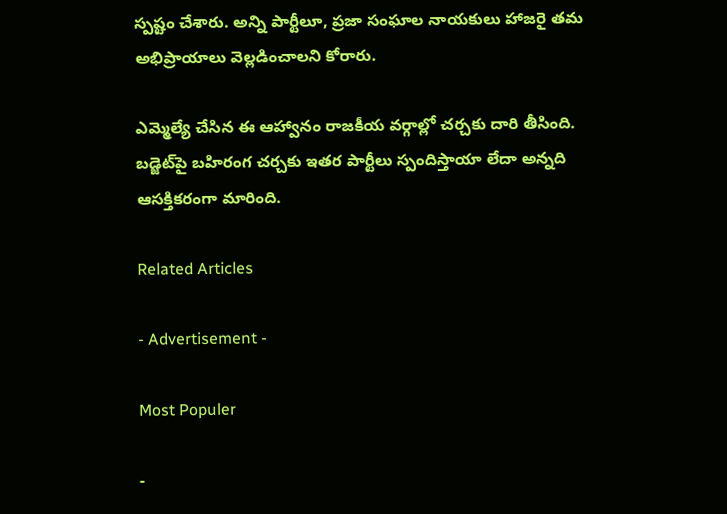స్పష్టం చేశారు. అన్ని పార్టీలూ, ప్రజా సంఘాల నాయకులు హాజరై తమ అభిప్రాయాలు వెల్లడించాలని కోరారు.

ఎమ్మెల్యే చేసిన ఈ ఆహ్వానం రాజకీయ వర్గాల్లో చర్చకు దారి తీసింది. బడ్జెట్‌పై బహిరంగ చర్చకు ఇతర పార్టీలు స్పందిస్తాయా లేదా అన్నది ఆసక్తికరంగా మారింది.

Related Articles

- Advertisement -

Most Populer

-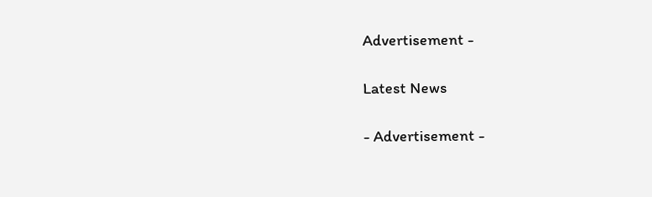Advertisement -

Latest News

- Advertisement -